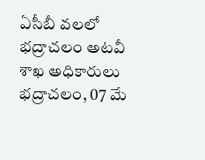ఏసీబీ వలలో భద్రాచలం అటవీ శాఖ అధికారులు
భద్రాచలం, 07 మే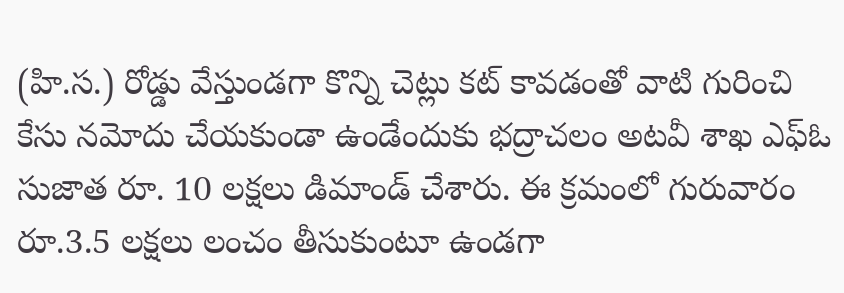(హి.స.) రోడ్డు వేస్తుండగా కొన్ని చెట్లు కట్ కావడంతో వాటి గురించి కేసు నమోదు చేయకుండా ఉండేందుకు భద్రాచలం అటవీ శాఖ ఎఫ్ఓ సుజాత రూ. 10 లక్షలు డిమాండ్ చేశారు. ఈ క్రమంలో గురువారం రూ.3.5 లక్షలు లంచం తీసుకుంటూ ఉండగా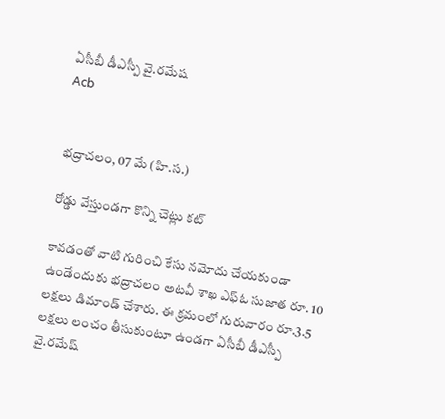ఏసీబీ డీఎస్పీ వై.రమేష
Acb


భద్రాచలం, 07 మే (హి.స.)

రోడ్డు వేస్తుండగా కొన్ని చెట్లు కట్

కావడంతో వాటి గురించి కేసు నమోదు చేయకుండా ఉండేందుకు భద్రాచలం అటవీ శాఖ ఎఫ్ఓ సుజాత రూ. 10 లక్షలు డిమాండ్ చేశారు. ఈ క్రమంలో గురువారం రూ.3.5 లక్షలు లంచం తీసుకుంటూ ఉండగా ఏసీబీ డీఎస్పీ వై.రమేష్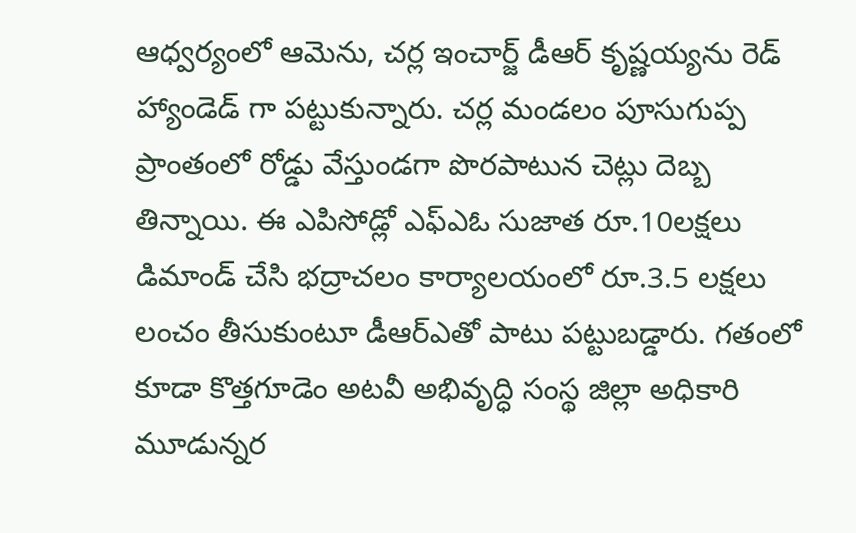ఆధ్వర్యంలో ఆమెను, చర్ల ఇంచార్జ్ డీఆర్ కృష్ణయ్యను రెడ్ హ్యాండెడ్ గా పట్టుకున్నారు. చర్ల మండలం పూసుగుప్ప ప్రాంతంలో రోడ్డు వేస్తుండగా పొరపాటున చెట్లు దెబ్బ తిన్నాయి. ఈ ఎపిసోడ్లో ఎఫ్ఎఓ సుజాత రూ.10లక్షలు డిమాండ్ చేసి భద్రాచలం కార్యాలయంలో రూ.3.5 లక్షలు లంచం తీసుకుంటూ డీఆర్ఎతో పాటు పట్టుబడ్డారు. గతంలో కూడా కొత్తగూడెం అటవీ అభివృద్ధి సంస్థ జిల్లా అధికారి మూడున్నర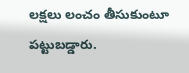లక్షలు లంచం తీసుకుంటూ పట్టుబడ్డారు.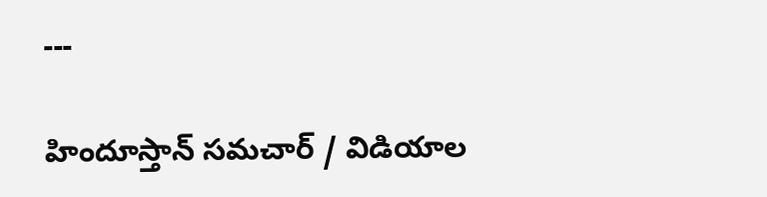---

హిందూస్తాన్ సమచార్ / విడియాల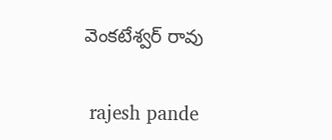వెంకటేశ్వర్ రావు


 rajesh pande